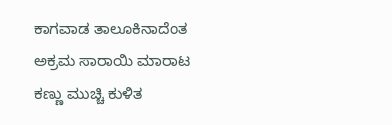ಕಾಗವಾಡ ತಾಲೂಕಿನಾದೆಂತ ಅಕ್ರಮ ಸಾರಾಯಿ ಮಾರಾಟ ಕಣ್ಣು ಮುಚ್ಚಿ ಕುಳಿತ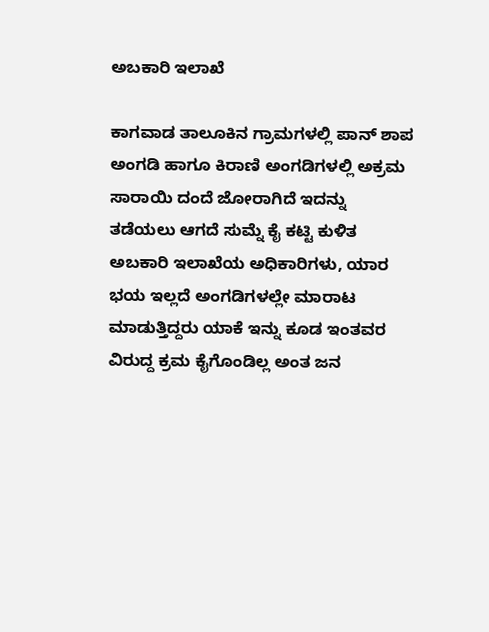ಅಬಕಾರಿ ಇಲಾಖೆ

ಕಾಗವಾಡ ತಾಲೂಕಿನ ಗ್ರಾಮಗಳಲ್ಲಿ ಪಾನ್ ಶಾಪ ಅಂಗಡಿ ಹಾಗೂ ಕಿರಾಣಿ ಅಂಗಡಿಗಳಲ್ಲಿ ಅಕ್ರಮ ಸಾರಾಯಿ ದಂದೆ ಜೋರಾಗಿದೆ ಇದನ್ನು ತಡೆಯಲು ಆಗದೆ ಸುಮ್ನೆ ಕೈ ಕಟ್ಟಿ ಕುಳಿತ ಅಬಕಾರಿ ಇಲಾಖೆಯ ಅಧಿಕಾರಿಗಳು, ಯಾರ ಭಯ ಇಲ್ಲದೆ ಅಂಗಡಿಗಳಲ್ಲೇ ಮಾರಾಟ ಮಾಡುತ್ತಿದ್ದರು ಯಾಕೆ ಇನ್ನು ಕೂಡ ಇಂತವರ ವಿರುದ್ದ ಕ್ರಮ ಕೈಗೊಂಡಿಲ್ಲ ಅಂತ ಜನ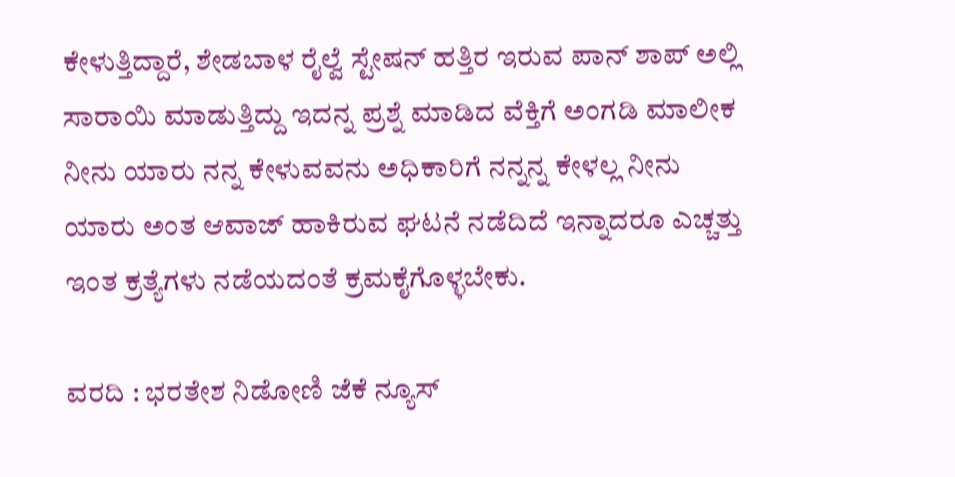ಕೇಳುತ್ತಿದ್ದಾರೆ, ಶೇಡಬಾಳ ರೈಲ್ವೆ ಸ್ಟೇಷನ್ ಹತ್ತಿರ ಇರುವ ಪಾನ್ ಶಾಪ್ ಅಲ್ಲಿ ಸಾರಾಯಿ ಮಾಡುತ್ತಿದ್ದು ಇದನ್ನ ಪ್ರಶ್ನೆ ಮಾಡಿದ ವೆಕ್ತಿಗೆ ಅಂಗಡಿ ಮಾಲೀಕ ನೀನು ಯಾರು ನನ್ನ ಕೇಳುವವನು ಅಧಿಕಾರಿಗೆ ನನ್ನನ್ನ ಕೇಳಲ್ಲ ನೀನು ಯಾರು ಅಂತ ಆವಾಜ್ ಹಾಕಿರುವ ಘಟನೆ ನಡೆದಿದೆ ಇನ್ನಾದರೂ ಎಚ್ಚತ್ತು ಇಂತ ಕ್ರತ್ಯೆಗಳು ನಡೆಯದಂತೆ ಕ್ರಮಕೈಗೊಳ್ಳಬೇಕು.

ವರದಿ : ಭರತೇಶ ನಿಡೋಣಿ ಜೆಕೆ ನ್ಯೂಸ್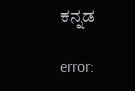ಕನ್ನಡ

error: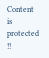Content is protected !!